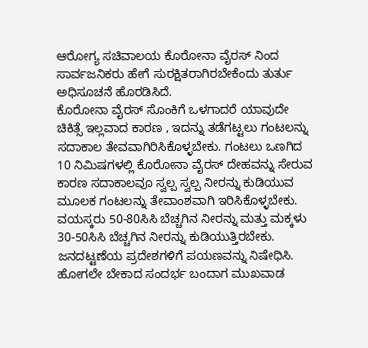ಆರೋಗ್ಯ ಸಚಿವಾಲಯ ಕೊರೋನಾ ವೈರಸ್ ನಿಂದ ಸಾರ್ವಜನಿಕರು ಹೇಗೆ ಸುರಕ್ಷಿತರಾಗಿರಬೇಕೆಂದು ತುರ್ತು ಅಧಿಸೂಚನೆ ಹೊರಡಿಸಿದೆ.
ಕೊರೋನಾ ವೈರಸ್ ಸೊಂಕಿಗೆ ಒಳಗಾದರೆ ಯಾವುದೇ ಚಿಕಿತ್ಸೆ ಇಲ್ಲವಾದ ಕಾರಣ , ಇದನ್ನು ತಡೆಗಟ್ಟಲು ಗಂಟಲನ್ನು ಸದಾಕಾಲ ತೇವವಾಗಿರಿಸಿಕೊಳ್ಳಬೇಕು. ಗಂಟಲು ಒಣಗಿದ 10 ನಿಮಿಷಗಳಲ್ಲಿ ಕೊರೋನಾ ವೈರಸ್ ದೇಹವನ್ನು ಸೇರುವ ಕಾರಣ ಸದಾಕಾಲವೂ ಸ್ವಲ್ಪ ಸ್ವಲ್ಪ ನೀರನ್ನು ಕುಡಿಯುವ ಮೂಲಕ ಗಂಟಲನ್ನು ತೇವಾಂಶವಾಗಿ ಇರಿಸಿಕೊಳ್ಳಬೇಕು.
ವಯಸ್ಕರು 50-80ಸಿಸಿ ಬೆಚ್ಚಗಿನ ನೀರನ್ನು ಮತ್ತು ಮಕ್ಕಳು 30-50ಸಿಸಿ ಬೆಚ್ಚಗಿನ ನೀರನ್ನು ಕುಡಿಯುತ್ತಿರಬೇಕು. ಜನದಟ್ಟಣೆಯ ಪ್ರದೇಶಗಳಿಗೆ ಪಯಣವನ್ನು ನಿಷೇಧಿಸಿ. ಹೋಗಲೇ ಬೇಕಾದ ಸಂದರ್ಭ ಬಂದಾಗ ಮುಖವಾಡ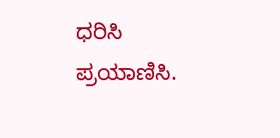ಧರಿಸಿ ಪ್ರಯಾಣಿಸಿ.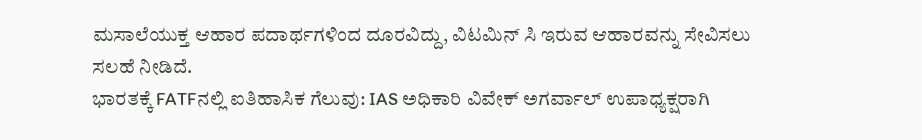ಮಸಾಲೆಯುಕ್ತ ಆಹಾರ ಪದಾರ್ಥಗಳಿಂದ ದೂರವಿದ್ದು, ವಿಟಮಿನ್ ಸಿ ಇರುವ ಆಹಾರವನ್ನು ಸೇವಿಸಲು ಸಲಹೆ ನೀಡಿದೆ.
ಭಾರತಕ್ಕೆ FATFನಲ್ಲಿ ಐತಿಹಾಸಿಕ ಗೆಲುವು: IAS ಅಧಿಕಾರಿ ವಿವೇಕ್ ಅಗರ್ವಾಲ್ ಉಪಾಧ್ಯಕ್ಷರಾಗಿ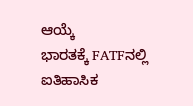ಆಯ್ಕೆ
ಭಾರತಕ್ಕೆ FATFನಲ್ಲಿ ಐತಿಹಾಸಿಕ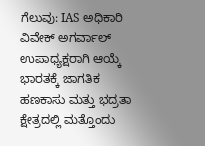ಗೆಲುವು: IAS ಅಧಿಕಾರಿ ವಿವೇಕ್ ಅಗರ್ವಾಲ್ ಉಪಾಧ್ಯಕ್ಷರಾಗಿ ಆಯ್ಕೆ ಭಾರತಕ್ಕೆ ಜಾಗತಿಕ ಹಣಕಾಸು ಮತ್ತು ಭದ್ರತಾ ಕ್ಷೇತ್ರದಲ್ಲಿ ಮತ್ತೊಂದು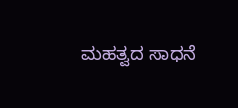ಮಹತ್ವದ ಸಾಧನೆ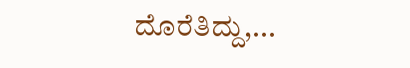ದೊರೆತಿದ್ದು,...